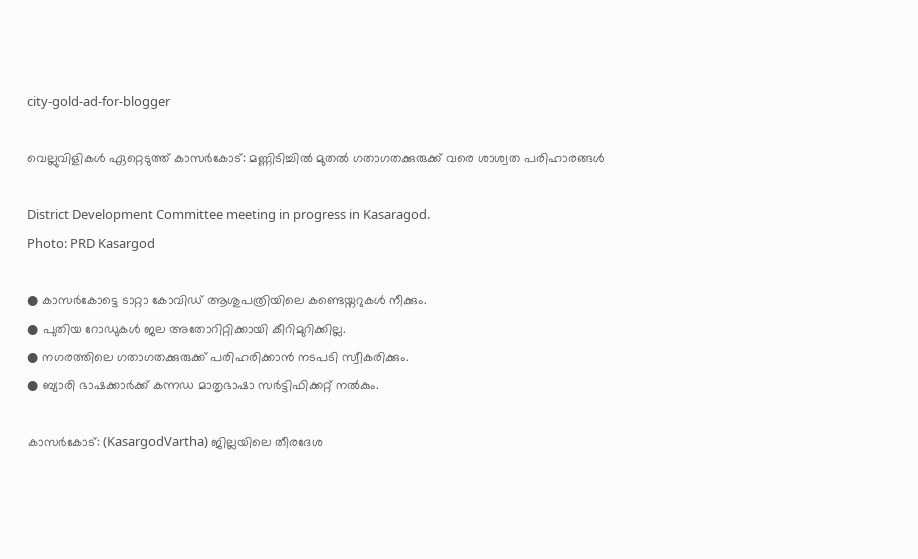city-gold-ad-for-blogger

വെല്ലുവിളികൾ ഏറ്റെടുത്ത് കാസർകോട്: മണ്ണിടിച്ചിൽ മുതൽ ഗതാഗതക്കുരുക്ക് വരെ ശാശ്വത പരിഹാരങ്ങൾ

District Development Committee meeting in progress in Kasaragod.
Photo: PRD Kasargod

● കാസർകോട്ടെ ടാറ്റാ കോവിഡ് ആശുപത്രിയിലെ കണ്ടെയ്നറുകൾ നീക്കും.
● പുതിയ റോഡുകൾ ജല അതോറിറ്റിക്കായി കീറിമുറിക്കില്ല.
● നഗരത്തിലെ ഗതാഗതക്കുരുക്ക് പരിഹരിക്കാൻ നടപടി സ്വീകരിക്കും.
● ബ്യാരി ഭാഷക്കാർക്ക് കന്നഡ മാതൃഭാഷാ സർട്ടിഫിക്കറ്റ് നൽകും.

കാസർകോട്: (KasargodVartha) ജില്ലയിലെ തീരദേശ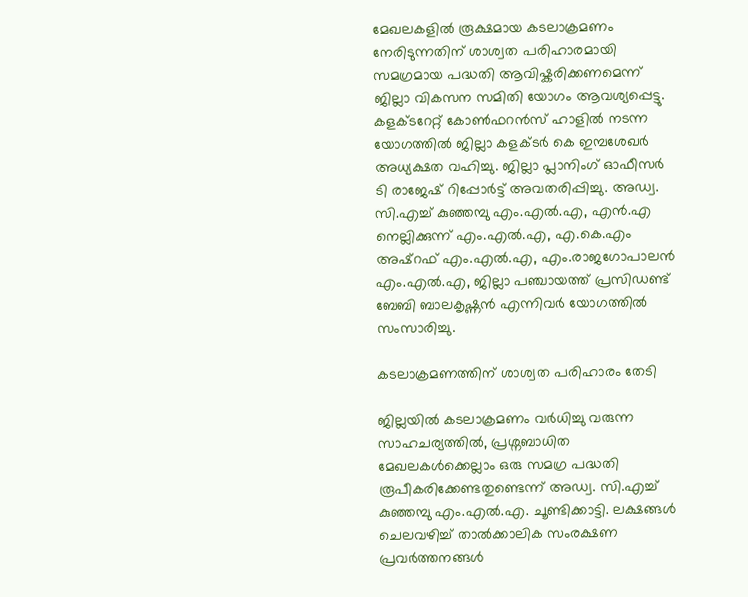മേഖലകളിൽ രൂക്ഷമായ കടലാക്രമണം നേരിടുന്നതിന് ശാശ്വത പരിഹാരമായി സമഗ്രമായ പദ്ധതി ആവിഷ്കരിക്കണമെന്ന് ജില്ലാ വികസന സമിതി യോഗം ആവശ്യപ്പെട്ടു. കളക്ടറേറ്റ് കോൺഫറൻസ് ഹാളിൽ നടന്ന യോഗത്തിൽ ജില്ലാ കളക്ടർ കെ ഇമ്പശേഖർ അധ്യക്ഷത വഹിച്ചു. ജില്ലാ പ്ലാനിംഗ് ഓഫീസർ ടി രാജേഷ് റിപ്പോർട്ട് അവതരിപ്പിച്ചു. അഡ്വ. സി.എച്ച് കുഞ്ഞമ്പു എം.എൽ.എ, എൻ.എ നെല്ലിക്കുന്ന് എം.എൽ.എ, എ.കെ.എം അഷ്റഫ് എം.എൽ.എ, എം.രാജഗോപാലൻ എം.എൽ.എ, ജില്ലാ പഞ്ചായത്ത് പ്രസിഡണ്ട് ബേബി ബാലകൃഷ്ണൻ എന്നിവർ യോഗത്തിൽ സംസാരിച്ചു.

കടലാക്രമണത്തിന് ശാശ്വത പരിഹാരം തേടി

ജില്ലയിൽ കടലാക്രമണം വർധിച്ചു വരുന്ന സാഹചര്യത്തിൽ, പ്രശ്നബാധിത മേഖലകൾക്കെല്ലാം ഒരു സമഗ്ര പദ്ധതി രൂപീകരിക്കേണ്ടതുണ്ടെന്ന് അഡ്വ. സി.എച്ച് കുഞ്ഞമ്പു എം.എൽ.എ. ചൂണ്ടിക്കാട്ടി. ലക്ഷങ്ങൾ ചെലവഴിച്ച് താൽക്കാലിക സംരക്ഷണ പ്രവർത്തനങ്ങൾ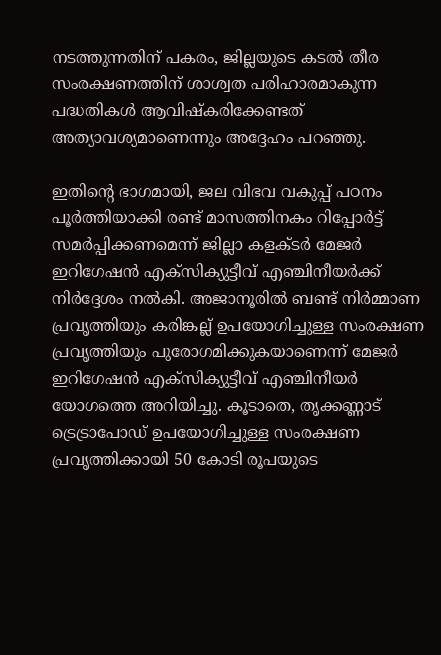നടത്തുന്നതിന് പകരം, ജില്ലയുടെ കടൽ തീര സംരക്ഷണത്തിന് ശാശ്വത പരിഹാരമാകുന്ന പദ്ധതികൾ ആവിഷ്കരിക്കേണ്ടത് അത്യാവശ്യമാണെന്നും അദ്ദേഹം പറഞ്ഞു.

ഇതിൻ്റെ ഭാഗമായി, ജല വിഭവ വകുപ്പ് പഠനം പൂർത്തിയാക്കി രണ്ട് മാസത്തിനകം റിപ്പോർട്ട് സമർപ്പിക്കണമെന്ന് ജില്ലാ കളക്ടർ മേജർ ഇറിഗേഷൻ എക്സിക്യുട്ടീവ് എഞ്ചിനീയർക്ക് നിർദ്ദേശം നൽകി. അജാനൂരിൽ ബണ്ട് നിർമ്മാണ പ്രവൃത്തിയും കരിങ്കല്ല് ഉപയോഗിച്ചുള്ള സംരക്ഷണ പ്രവൃത്തിയും പുരോഗമിക്കുകയാണെന്ന് മേജർ ഇറിഗേഷൻ എക്സിക്യുട്ടീവ് എഞ്ചിനീയർ യോഗത്തെ അറിയിച്ചു. കൂടാതെ, തൃക്കണ്ണാട് ട്രെട്രാപോഡ് ഉപയോഗിച്ചുള്ള സംരക്ഷണ പ്രവൃത്തിക്കായി 50 കോടി രൂപയുടെ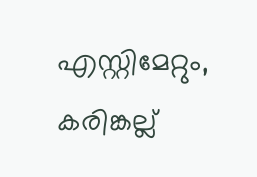എസ്റ്റിമേറ്റും, കരിങ്കല്ല്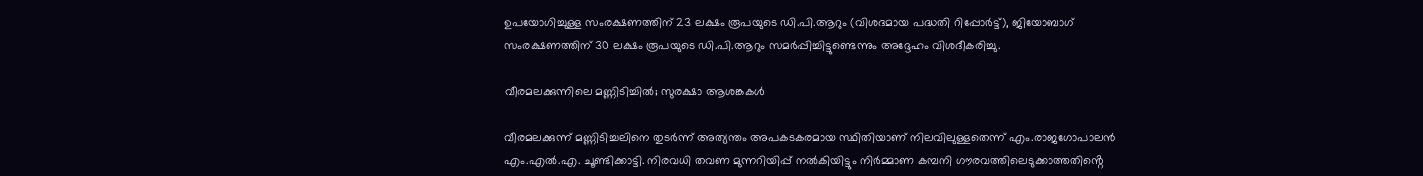ഉപയോഗിച്ചുള്ള സംരക്ഷണത്തിന് 23 ലക്ഷം രൂപയുടെ ഡി.പി.ആറും (വിശദമായ പദ്ധതി റിപ്പോർട്ട്), ജിയോബാഗ് സംരക്ഷണത്തിന് 30 ലക്ഷം രൂപയുടെ ഡി.പി.ആറും സമർപ്പിച്ചിട്ടുണ്ടെന്നും അദ്ദേഹം വിശദീകരിച്ചു.

വീരമലക്കുന്നിലെ മണ്ണിടിച്ചിൽ; സുരക്ഷാ ആശങ്കകൾ

വീരമലക്കുന്ന് മണ്ണിടിച്ചലിനെ തുടർന്ന് അത്യന്തം അപകടകരമായ സ്ഥിതിയാണ് നിലവിലുള്ളതെന്ന് എം.രാജഗോപാലൻ എം.എൽ.എ. ചൂണ്ടിക്കാട്ടി. നിരവധി തവണ മുന്നറിയിപ്പ് നൽകിയിട്ടും നിർമ്മാണ കമ്പനി ഗൗരവത്തിലെടുക്കാത്തതിൻ്റെ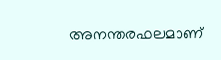അനന്തരഫലമാണ്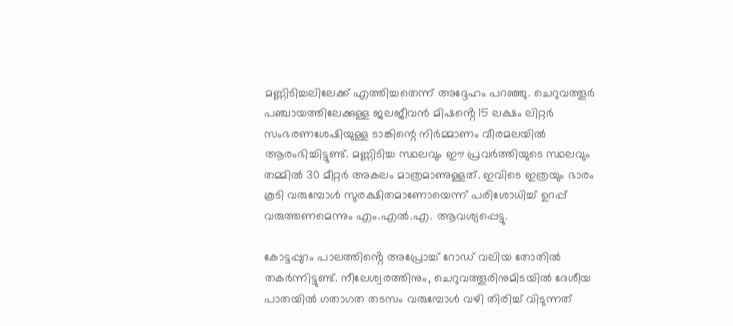മണ്ണിടിച്ചലിലേക്ക് എത്തിച്ചതെന്ന് അദ്ദേഹം പറഞ്ഞു. ചെറുവത്തൂർ പഞ്ചായത്തിലേക്കുള്ള ജലജീവൻ മിഷൻ്റെ 15 ലക്ഷം ലിറ്റർ സംഭരണശേഷിയുള്ള ടാങ്കിന്റെ നിർമ്മാണം വീരമലയിൽ ആരംഭിച്ചിട്ടുണ്ട്. മണ്ണിടിച്ച സ്ഥലവും ഈ പ്രവർത്തിയുടെ സ്ഥലവും തമ്മിൽ 30 മീറ്റർ അകലം മാത്രമാണുള്ളത്. ഇവിടെ ഇത്രയും ഭാരം കൂടി വരുമ്പോൾ സുരക്ഷിതമാണോയെന്ന് പരിശോധിച്ച് ഉറപ്പ് വരുത്തണമെന്നും എം.എൽ.എ. ആവശ്യപ്പെട്ടു.

കോട്ടപ്പുറം പാലത്തിൻ്റെ അപ്രോച്ച് റോഡ് വലിയ തോതിൽ തകർന്നിട്ടുണ്ട്. നീലേശ്വരത്തിനും, ചെറുവത്തൂരിനുമിടയിൽ ദേശീയ പാതയിൽ ഗതാഗത തടസം വരുമ്പോൾ വഴി തിരിച്ച് വിടുന്നത്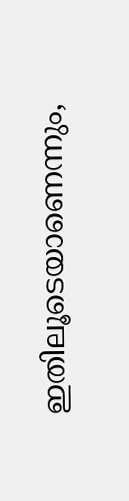ഇതിലൂടെയാണെന്നും,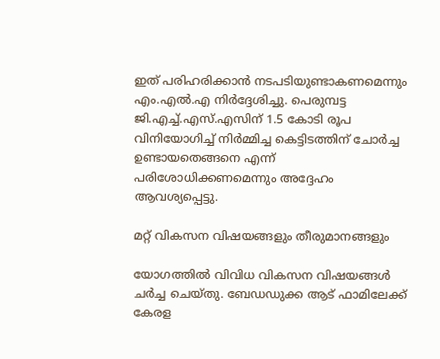ഇത് പരിഹരിക്കാൻ നടപടിയുണ്ടാകണമെന്നും എം.എൽ.എ നിർദ്ദേശിച്ചു. പെരുമ്പട്ട ജി.എച്ച്.എസ്.എസിന് 1.5 കോടി രൂപ വിനിയോഗിച്ച് നിർമ്മിച്ച കെട്ടിടത്തിന് ചോർച്ച ഉണ്ടായതെങ്ങനെ എന്ന് പരിശോധിക്കണമെന്നും അദ്ദേഹം ആവശ്യപ്പെട്ടു.

മറ്റ് വികസന വിഷയങ്ങളും തീരുമാനങ്ങളും

യോഗത്തിൽ വിവിധ വികസന വിഷയങ്ങൾ ചർച്ച ചെയ്തു. ബേഡഡുക്ക ആട് ഫാമിലേക്ക് കേരള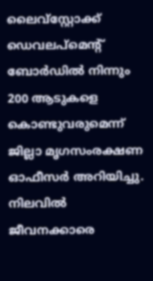ലൈവ്സ്റ്റോക്ക് ഡെവലപ്മെന്റ് ബോർഡിൽ നിന്നും 200 ആടുകളെ കൊണ്ടുവരുമെന്ന് ജില്ലാ മൃഗസംരക്ഷണ ഓഫീസർ അറിയിച്ചു. നിലവിൽ ജീവനക്കാരെ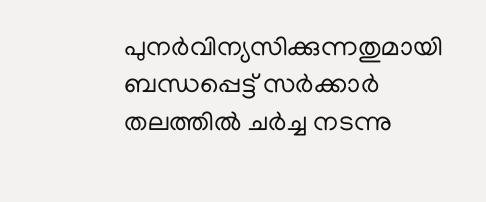പുനർവിന്യസിക്കുന്നതുമായി ബന്ധപ്പെട്ട് സർക്കാർ തലത്തിൽ ചർച്ച നടന്നു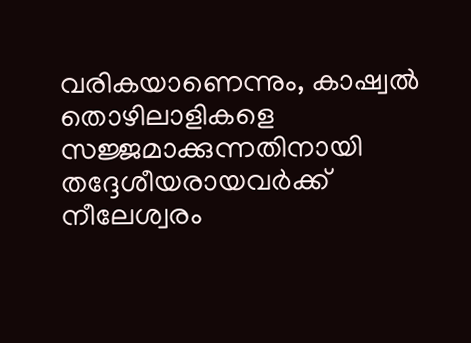വരികയാണെന്നും, കാഷ്വൽ തൊഴിലാളികളെ സജ്ജമാക്കുന്നതിനായി തദ്ദേശീയരായവർക്ക് നീലേശ്വരം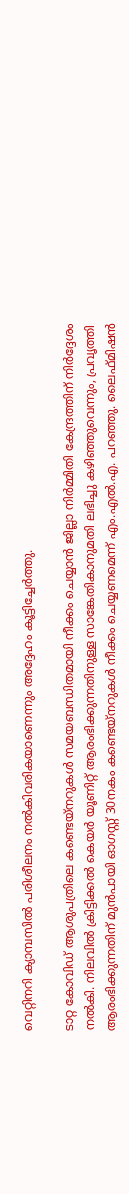വെറ്റിനറി ക്യാമ്പസിൽ പരിശീലനം നൽകിവരികയാണെന്നും അദ്ദേഹം കൂട്ടിച്ചേർത്തു.

ടാറ്റ കോവിഡ് ആശുപത്രിലെ കണ്ടെയ്നറുകൾ സമയബന്ധിതമായി നീക്കം ചെയ്യാൻ ജില്ലാ നിർമ്മിതി കേന്ദ്രത്തിന് നിർദ്ദേശം നൽകി. നിലവിൽ ക്രിട്ടിക്കൽ കെയർ യൂണിറ്റ് ആരംഭിക്കുന്നതിനുള്ള സാങ്കേതികാനുമതി ലഭിച്ചു കഴിഞ്ഞുവെന്നും, പ്രവൃത്തി ആരംഭിക്കുന്നതിന് മുൻപായി ഓഗസ്റ്റ് 30നകം കണ്ടെയ്നറുകൾ നീക്കം ചെയ്യണമെന്ന് എം.എൽ.എ. പറഞ്ഞു. ലൈഫ്മിഷൻ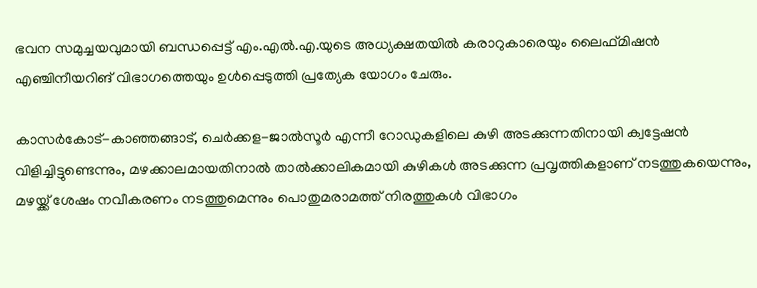ഭവന സമുച്ചയവുമായി ബന്ധപ്പെട്ട് എം.എൽ.എ.യുടെ അധ്യക്ഷതയിൽ കരാറുകാരെയും ലൈഫ്മിഷൻ എഞ്ചിനീയറിങ് വിഭാഗത്തെയും ഉൾപ്പെടുത്തി പ്രത്യേക യോഗം ചേരും.

കാസർകോട്-കാഞ്ഞങ്ങാട്, ചെർക്കള-ജാൽസൂർ എന്നീ റോഡുകളിലെ കുഴി അടക്കുന്നതിനായി ക്വട്ടേഷൻ വിളിച്ചിട്ടുണ്ടെന്നും, മഴക്കാലമായതിനാൽ താൽക്കാലികമായി കുഴികൾ അടക്കുന്ന പ്രവൃത്തികളാണ് നടത്തുകയെന്നും, മഴയ്ക്ക് ശേഷം നവീകരണം നടത്തുമെന്നും പൊതുമരാമത്ത് നിരത്തുകൾ വിഭാഗം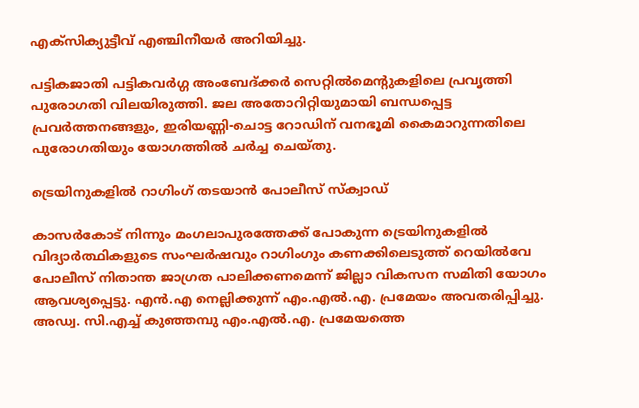എക്സിക്യുട്ടീവ് എഞ്ചിനീയർ അറിയിച്ചു.

പട്ടികജാതി പട്ടികവർഗ്ഗ അംബേദ്ക്കർ സെറ്റിൽമെന്റുകളിലെ പ്രവൃത്തി പുരോഗതി വിലയിരുത്തി. ജല അതോറിറ്റിയുമായി ബന്ധപ്പെട്ട പ്രവർത്തനങ്ങളും, ഇരിയണ്ണി-ചൊട്ട റോഡിന് വനഭൂമി കൈമാറുന്നതിലെ പുരോഗതിയും യോഗത്തിൽ ചർച്ച ചെയ്തു.

ട്രെയിനുകളിൽ റാഗിംഗ് തടയാൻ പോലീസ് സ്ക്വാഡ്

കാസർകോട് നിന്നും മംഗലാപുരത്തേക്ക് പോകുന്ന ട്രെയിനുകളിൽ വിദ്യാർത്ഥികളുടെ സംഘർഷവും റാഗിംഗും കണക്കിലെടുത്ത് റെയിൽവേ പോലീസ് നിതാന്ത ജാഗ്രത പാലിക്കണമെന്ന് ജില്ലാ വികസന സമിതി യോഗം ആവശ്യപ്പെട്ടു. എൻ.എ നെല്ലിക്കുന്ന് എം.എൽ.എ. പ്രമേയം അവതരിപ്പിച്ചു. അഡ്വ. സി.എച്ച് കുഞ്ഞമ്പു എം.എൽ.എ. പ്രമേയത്തെ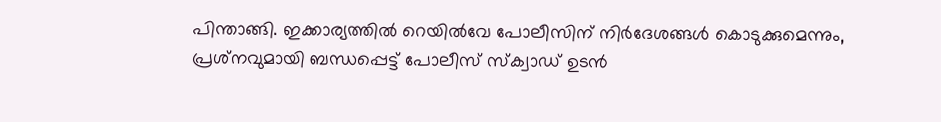പിന്താങ്ങി. ഇക്കാര്യത്തിൽ റെയിൽവേ പോലീസിന് നിർദേശങ്ങൾ കൊടുക്കുമെന്നും, പ്രശ്‌നവുമായി ബന്ധപ്പെട്ട് പോലീസ് സ്ക്വാഡ് ഉടൻ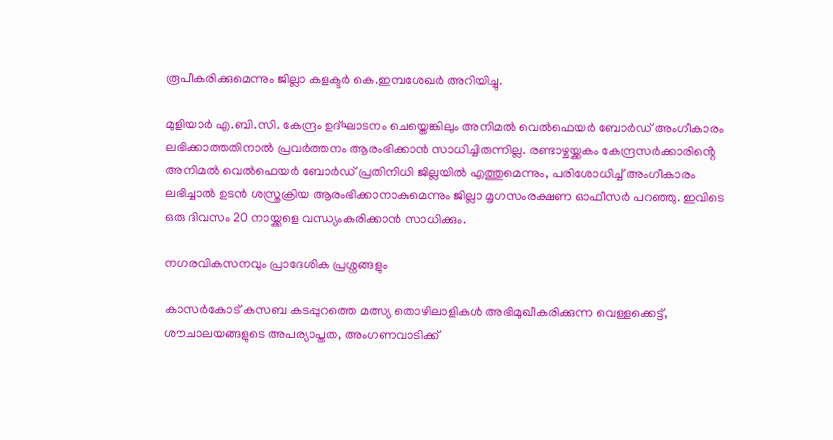രൂപീകരിക്കുമെന്നും ജില്ലാ കളക്ടർ കെ.ഇമ്പശേഖർ അറിയിച്ചു.

മുളിയാർ എ.ബി.സി. കേന്ദ്രം ഉദ്ഘാടനം ചെയ്തെങ്കിലും അനിമൽ വെൽഫെയർ ബോർഡ് അംഗീകാരം ലഭിക്കാത്തതിനാൽ പ്രവർത്തനം ആരംഭിക്കാൻ സാധിച്ചിരുന്നില്ല. രണ്ടാഴ്ചയ്ക്കകം കേന്ദ്രസർക്കാരിൻ്റെ അനിമൽ വെൽഫെയർ ബോർഡ് പ്രതിനിധി ജില്ലയിൽ എത്തുമെന്നും, പരിശോധിച്ച് അംഗീകാരം ലഭിച്ചാൽ ഉടൻ ശസ്ത്രക്രിയ ആരംഭിക്കാനാകുമെന്നും ജില്ലാ മൃഗസംരക്ഷണ ഓഫീസർ പറഞ്ഞു. ഇവിടെ ഒരു ദിവസം 20 നായ്ക്കളെ വന്ധ്യംകരിക്കാൻ സാധിക്കും.

നഗരവികസനവും പ്രാദേശിക പ്രശ്നങ്ങളും

കാസർകോട് കസബ കടപ്പുറത്തെ മത്സ്യ തൊഴിലാളികൾ അഭിമുഖീകരിക്കുന്ന വെള്ളക്കെട്ട്, ശൗചാലയങ്ങളുടെ അപര്യാപ്തത, അംഗണവാടിക്ക്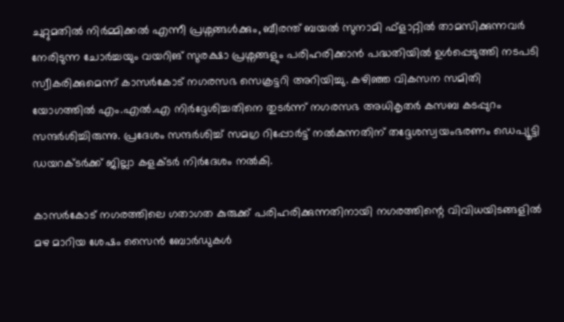ചുറ്റുമതിൽ നിർമ്മിക്കൽ എന്നീ പ്രശ്നങ്ങൾക്കും, ബീരന്ത് ബയൽ സുനാമി ഫ്‌ളാറ്റിൽ താമസിക്കുന്നവർ നേരിടുന്ന ചോർച്ചയും വയറിങ് സുരക്ഷാ പ്രശ്നങ്ങളും പരിഹരിക്കാൻ പദ്ധതിയിൽ ഉൾപ്പെടുത്തി നടപടി സ്വീകരിക്കുമെന്ന് കാസർകോട് നഗരസഭ സെക്രട്ടറി അറിയിച്ചു. കഴിഞ്ഞ വികസന സമിതി യോഗത്തിൽ എം.എൽ.എ നിർദ്ദേശിച്ചതിനെ തുടർന്ന് നഗരസഭ അധികൃതർ കസബ കടപ്പുറം സന്ദർശിച്ചിരുന്നു. പ്രദേശം സന്ദർശിച്ച് സമഗ്ര റിപ്പോർട്ട് നൽകുന്നതിന് തദ്ദേശസ്വയംഭരണം ഡെപ്യൂട്ടി ഡയറക്ടർക്ക് ജില്ലാ കളക്ടർ നിർദേശം നൽകി.

കാസർകോട് നഗരത്തിലെ ഗതാഗത കുരുക്ക് പരിഹരിക്കുന്നതിനായി നഗരത്തിന്റെ വിവിധയിടങ്ങളിൽ മഴ മാറിയ ശേഷം സൈൻ ബോർഡുകൾ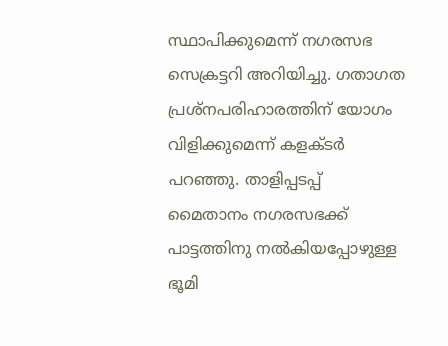സ്ഥാപിക്കുമെന്ന് നഗരസഭ സെക്രട്ടറി അറിയിച്ചു. ഗതാഗത പ്രശ്നപരിഹാരത്തിന് യോഗം വിളിക്കുമെന്ന് കളക്ടർ പറഞ്ഞു. താളിപ്പടപ്പ് മൈതാനം നഗരസഭക്ക് പാട്ടത്തിനു നൽകിയപ്പോഴുള്ള ഭൂമി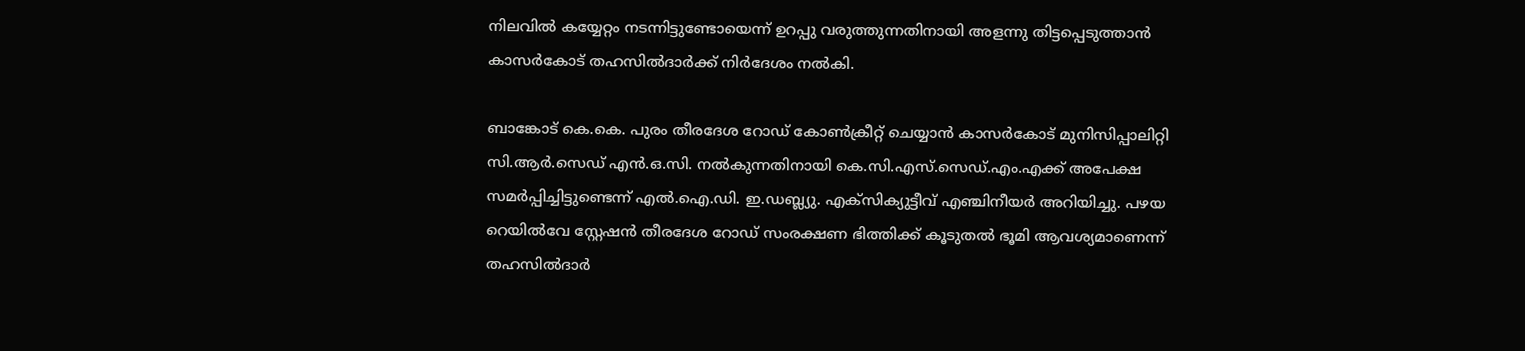നിലവിൽ കയ്യേറ്റം നടന്നിട്ടുണ്ടോയെന്ന് ഉറപ്പു വരുത്തുന്നതിനായി അളന്നു തിട്ടപ്പെടുത്താൻ കാസർകോട് തഹസിൽദാർക്ക് നിർദേശം നൽകി.

ബാങ്കോട് കെ.കെ. പുരം തീരദേശ റോഡ് കോൺക്രീറ്റ് ചെയ്യാൻ കാസർകോട് മുനിസിപ്പാലിറ്റി സി.ആർ.സെഡ് എൻ.ഒ.സി. നൽകുന്നതിനായി കെ.സി.എസ്.സെഡ്.എം.എക്ക് അപേക്ഷ സമർപ്പിച്ചിട്ടുണ്ടെന്ന് എൽ.ഐ.ഡി. ഇ.ഡബ്ല്യു. എക്സിക്യുട്ടീവ് എഞ്ചിനീയർ അറിയിച്ചു. പഴയ റെയിൽവേ സ്റ്റേഷൻ തീരദേശ റോഡ് സംരക്ഷണ ഭിത്തിക്ക് കൂടുതൽ ഭൂമി ആവശ്യമാണെന്ന് തഹസിൽദാർ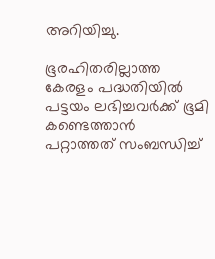അറിയിച്ചു.

ഭൂരഹിതരില്ലാത്ത കേരളം പദ്ധതിയിൽ പട്ടയം ലഭിച്ചവർക്ക് ഭൂമി കണ്ടെത്താൻ പറ്റാത്തത് സംബന്ധിച്ച്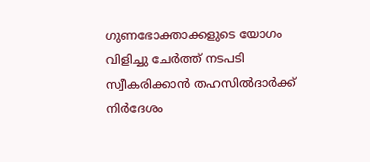ഗുണഭോക്താക്കളുടെ യോഗം വിളിച്ചു ചേർത്ത് നടപടി സ്വീകരിക്കാൻ തഹസിൽദാർക്ക് നിർദേശം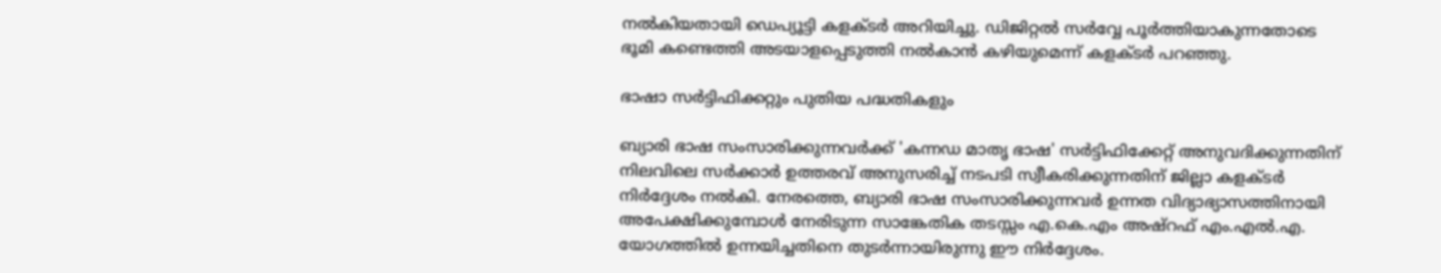നൽകിയതായി ഡെപ്യൂട്ടി കളക്ടർ അറിയിച്ചു. ഡിജിറ്റൽ സർവ്വേ പൂർത്തിയാകുന്നതോടെ ഭൂമി കണ്ടെത്തി അടയാളപ്പെടുത്തി നൽകാൻ കഴിയുമെന്ന് കളക്ടർ പറഞ്ഞു.

ഭാഷാ സർട്ടിഫിക്കറ്റും പുതിയ പദ്ധതികളും

ബ്യാരി ഭാഷ സംസാരിക്കുന്നവർക്ക് 'കന്നഡ മാതൃ ഭാഷ' സർട്ടിഫിക്കേറ്റ് അനുവദിക്കുന്നതിന് നിലവിലെ സർക്കാർ ഉത്തരവ് അനുസരിച്ച് നടപടി സ്വീകരിക്കുന്നതിന് ജില്ലാ കളക്ടർ നിർദ്ദേശം നൽകി. നേരത്തെ, ബ്യാരി ഭാഷ സംസാരിക്കുന്നവർ ഉന്നത വിദ്യാഭ്യാസത്തിനായി അപേക്ഷിക്കുമ്പോൾ നേരിടുന്ന സാങ്കേതിക തടസ്സം എ.കെ.എം അഷ്റഫ് എം.എൽ.എ. യോഗത്തിൽ ഉന്നയിച്ചതിനെ തുടർന്നായിരുന്നു ഈ നിർദ്ദേശം.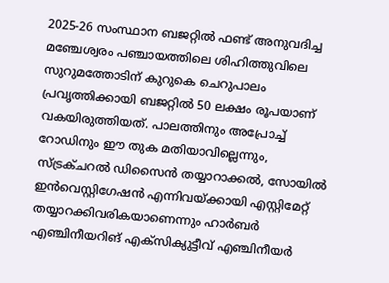2025-26 സംസ്ഥാന ബജറ്റിൽ ഫണ്ട് അനുവദിച്ച മഞ്ചേശ്വരം പഞ്ചായത്തിലെ ശിഹിത്തുവിലെ സുറുമത്തോടിന് കുറുകെ ചെറുപാലം പ്രവൃത്തിക്കായി ബജറ്റിൽ 50 ലക്ഷം രൂപയാണ് വകയിരുത്തിയത്. പാലത്തിനും അപ്രോച്ച് റോഡിനും ഈ തുക മതിയാവില്ലെന്നും, സ്ട്രക്ചറൽ ഡിസൈൻ തയ്യാറാക്കൽ, സോയിൽ ഇൻവെസ്റ്റിഗേഷൻ എന്നിവയ്ക്കായി എസ്റ്റിമേറ്റ് തയ്യാറക്കിവരികയാണെന്നും ഹാർബർ എഞ്ചിനീയറിങ് എക്സിക്യുട്ടീവ് എഞ്ചിനീയർ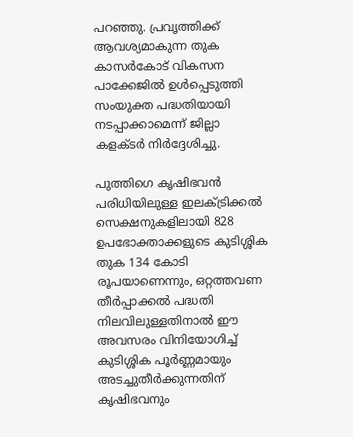പറഞ്ഞു. പ്രവൃത്തിക്ക് ആവശ്യമാകുന്ന തുക കാസർകോട് വികസന പാക്കേജിൽ ഉൾപ്പെടുത്തി സംയുക്ത പദ്ധതിയായി നടപ്പാക്കാമെന്ന് ജില്ലാ കളക്ടർ നിർദ്ദേശിച്ചു.

പുത്തിഗെ കൃഷിഭവൻ പരിധിയിലുള്ള ഇലക്ട്രിക്കൽ സെക്ഷനുകളിലായി 828 ഉപഭോക്താക്കളുടെ കുടിശ്ശിക തുക 134 കോടി രൂപയാണെന്നും, ഒറ്റത്തവണ തീർപ്പാക്കൽ പദ്ധതി നിലവിലുള്ളതിനാൽ ഈ അവസരം വിനിയോഗിച്ച് കുടിശ്ശിക പൂർണ്ണമായും അടച്ചുതീർക്കുന്നതിന് കൃഷിഭവനും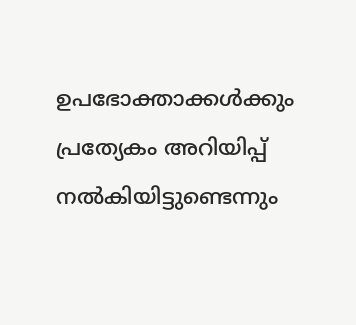ഉപഭോക്താക്കൾക്കും പ്രത്യേകം അറിയിപ്പ് നൽകിയിട്ടുണ്ടെന്നും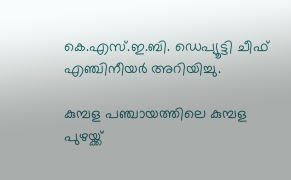കെ.എസ്.ഇ.ബി. ഡെപ്യൂട്ടി ചീഫ് എഞ്ചിനീയർ അറിയിച്ചു.

കുമ്പള പഞ്ചായത്തിലെ കുമ്പള പുഴയ്ക്ക്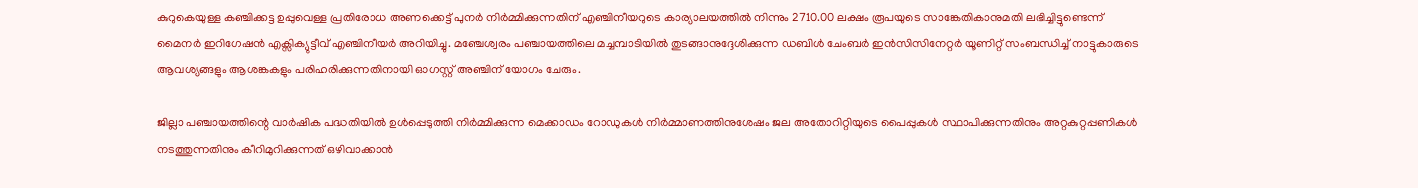കുറുകെയുള്ള കഞ്ചിക്കട്ട ഉപ്പുവെള്ള പ്രതിരോധ അണക്കെട്ട് പുനർ നിർമ്മിക്കുന്നതിന് എഞ്ചിനീയറുടെ കാര്യാലയത്തിൽ നിന്നും 2710.00 ലക്ഷം രൂപയുടെ സാങ്കേതികാനുമതി ലഭിച്ചിട്ടുണ്ടെന്ന് മൈനർ ഇറിഗേഷൻ എക്സിക്യുട്ടീവ് എഞ്ചിനീയർ അറിയിച്ചു. മഞ്ചേശ്വരം പഞ്ചായത്തിലെ മച്ചമ്പാടിയിൽ തുടങ്ങാനുദ്ദേശിക്കുന്ന ഡബിൾ ചേംബർ ഇൻസിസിനേറ്റർ യൂണിറ്റ് സംബന്ധിച്ച് നാട്ടുകാരുടെ ആവശ്യങ്ങളും ആശങ്കകളും പരിഹരിക്കുന്നതിനായി ഓഗസ്റ്റ് അഞ്ചിന് യോഗം ചേരും.

ജില്ലാ പഞ്ചായത്തിന്റെ വാർഷിക പദ്ധതിയിൽ ഉൾപ്പെടുത്തി നിർമ്മിക്കുന്ന മെക്കാഡം റോഡുകൾ നിർമ്മാണത്തിനുശേഷം ജല അതോറിറ്റിയുടെ പൈപ്പുകൾ സ്ഥാപിക്കുന്നതിനും അറ്റകുറ്റപ്പണികൾ നടത്തുന്നതിനും കീറിമുറിക്കുന്നത് ഒഴിവാക്കാൻ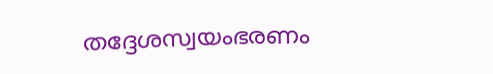തദ്ദേശസ്വയംഭരണം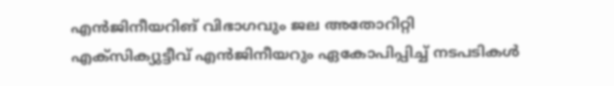എൻജിനീയറിങ് വിഭാഗവും ജല അതോറിറ്റി എക്സിക്യുട്ടീവ് എൻജിനീയറും ഏകോപിപ്പിച്ച് നടപടികൾ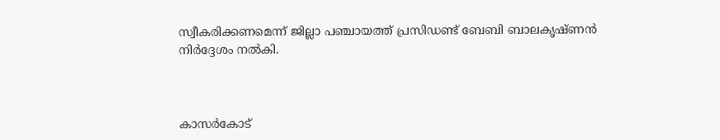സ്വീകരിക്കണമെന്ന് ജില്ലാ പഞ്ചായത്ത് പ്രസിഡണ്ട് ബേബി ബാലകൃഷ്ണൻ നിർദ്ദേശം നൽകി.



കാസർകോട്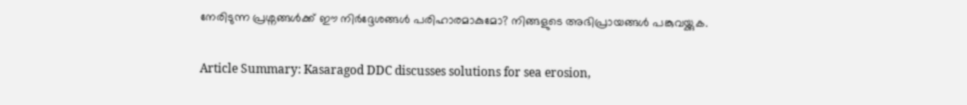നേരിടുന്ന പ്രശ്നങ്ങൾക്ക് ഈ നിർദ്ദേശങ്ങൾ പരിഹാരമാകുമോ? നിങ്ങളുടെ അഭിപ്രായങ്ങൾ പങ്കുവയ്ക്കുക.

Article Summary: Kasaragod DDC discusses solutions for sea erosion,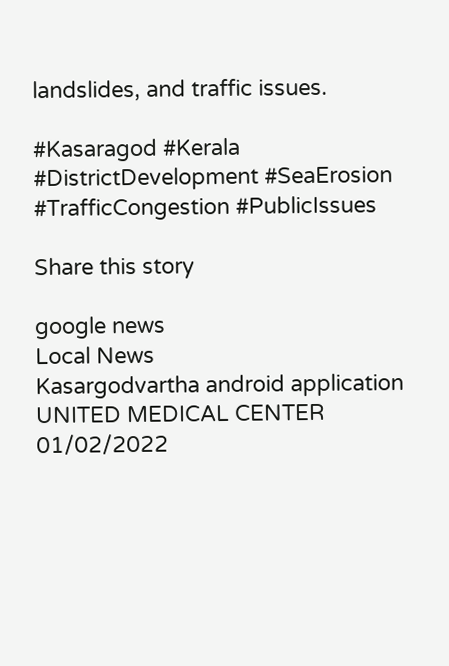landslides, and traffic issues.

#Kasaragod #Kerala #DistrictDevelopment #SeaErosion #TrafficCongestion #PublicIssues

Share this story

google news
Local News
Kasargodvartha android application
UNITED MEDICAL CENTER 01/02/2022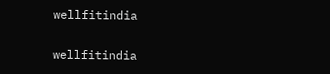wellfitindia

wellfitindia